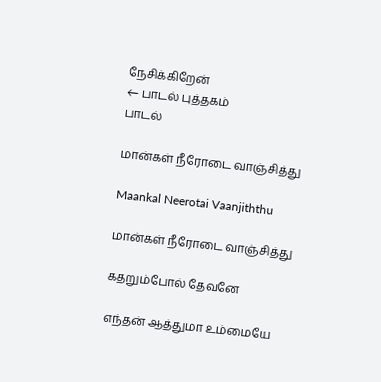நேசிக்கிறேன்
← பாடல் புத்தகம்
பாடல்

மான்கள் நீரோடை வாஞ்சித்து

Maankal Neerotai Vaanjiththu

மான்கள் நீரோடை வாஞ்சித்து

கதறும்போல் தேவனே

எந்தன் ஆத்துமா உம்மையே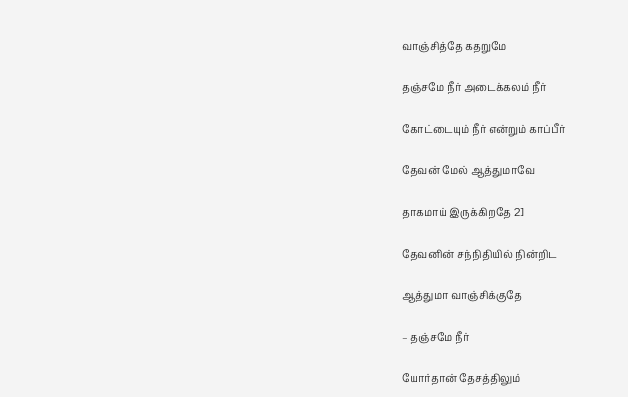வாஞ்சித்தே கதறுமே

தஞ்சமே நீர் அடைக்கலம் நீர்

கோட்டையும் நீர் என்றும் காப்பீர்

தேவன் மேல் ஆத்துமாவே

தாகமாய் இருக்கிறதே 2]

தேவனின் சந்நிதியில் நின்றிட

ஆத்துமா வாஞ்சிக்குதே

– தஞ்சமே நீர்

யோர்தான் தேசத்திலும்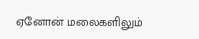ஏனோன் மலைகளிலும்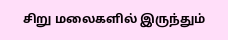சிறு மலைகளில் இருந்தும்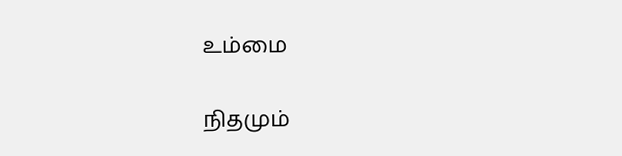உம்மை

நிதமும்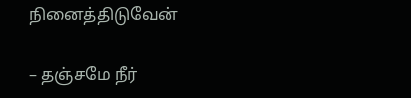நினைத்திடுவேன்

– தஞ்சமே நீர்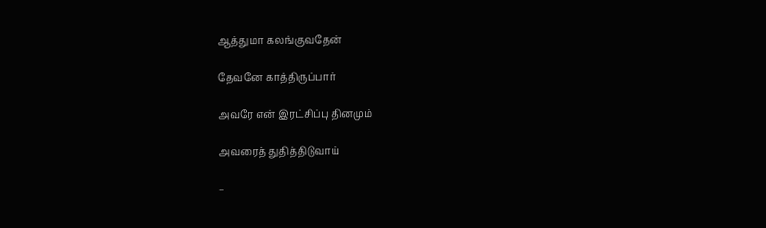ஆத்துமா கலங்குவதேன்

தேவனே காத்திருப்பார்

அவரே என் இரட்சிப்பு தினமும்

அவரைத் துதித்திடுவாய்

–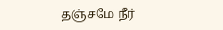தஞ்சமே நீர்